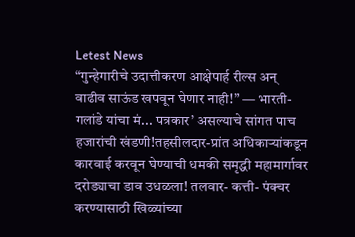Letest News
“गुन्हेगारीचे उदात्तीकरण आक्षेपार्ह रील्स अन् वाढीव साऊंड खपवून घेणार नाही!” — भारती-गलांडे यांचा मं... पत्रकार’ असल्याचे सांगत पाच हजारांची खंडणी!तहसीलदार-प्रांत अधिकाऱ्यांकडून कारवाई करवून घेण्याची धमकी समृद्धी महामार्गावर दरोड्याचा डाव उधळला! तलवार- कत्ती- पंक्चर करण्यासाठी खिळ्यांच्या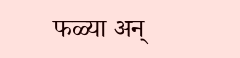फळ्या अन्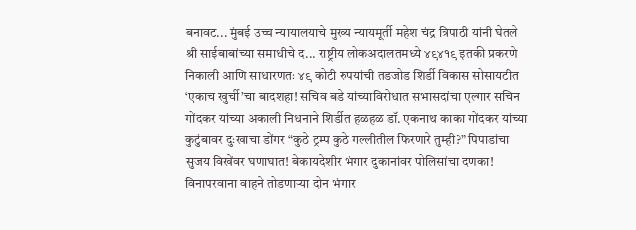बनावट... मुंबई उच्च न्यायालयाचे मुख्य न्यायमूर्ती महेश चंद्र त्रिपाठी यांनी घेतले श्री साईबाबांच्या समाधीचे द... राष्ट्रीय लोकअदालतमध्ये ४९४१९ इतकी प्रकरणे निकाली आणि साधारणतः ४९ कोटी रुपयांची तडजोड शिर्डी विकास सोसायटीत ‘एकाच खुर्ची’चा बादशहा! सचिव बडे यांच्याविरोधात सभासदांचा एल्गार सचिन गोंदकर यांच्या अकाली निधनाने शिर्डीत हळहळ डॉ. एकनाथ काका गोंदकर यांच्या कुटुंबावर दुःखाचा डोंगर “कुठे ट्रम्प कुठे गल्लीतील फिरणारे तुम्ही?” पिपाडांचा सुजय विखेंवर घणाघात! बेकायदेशीर भंगार दुकानांवर पोलिसांचा दणका! विनापरवाना वाहने तोडणाऱ्या दोन भंगार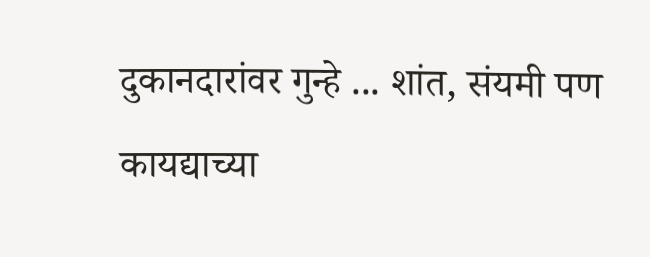दुकानदारांवर गुन्हे ... शांत, संयमी पण कायद्याच्या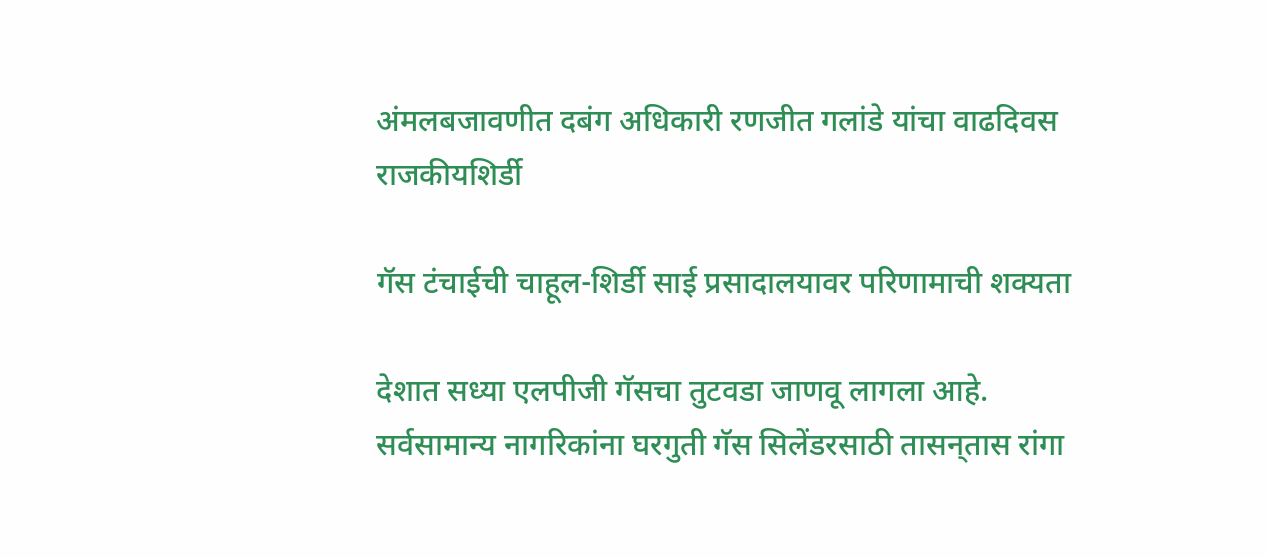अंमलबजावणीत दबंग अधिकारी रणजीत गलांडे यांचा वाढदिवस
राजकीयशिर्डी

गॅस टंचाईची चाहूल-शिर्डी साई प्रसादालयावर परिणामाची शक्यता

देशात सध्या एलपीजी गॅसचा तुटवडा जाणवू लागला आहे. सर्वसामान्य नागरिकांना घरगुती गॅस सिलेंडरसाठी तासन्‌तास रांगा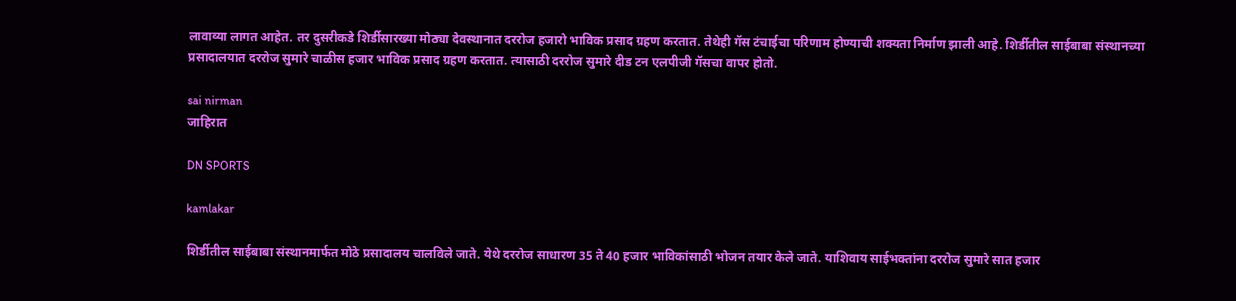लावाव्या लागत आहेत. तर दुसरीकडे शिर्डीसारख्या मोठ्या देवस्थानात दररोज हजारो भाविक प्रसाद ग्रहण करतात. तेथेही गॅस टंचाईचा परिणाम होण्याची शक्यता निर्माण झाली आहे. शिर्डीतील साईबाबा संस्थानच्या प्रसादालयात दररोज सुमारे चाळीस हजार भाविक प्रसाद ग्रहण करतात. त्यासाठी दररोज सुमारे दीड टन एलपीजी गॅसचा वापर होतो.

sai nirman
जाहिरात

DN SPORTS

kamlakar

शिर्डीतील साईबाबा संस्थानमार्फत मोठे प्रसादालय चालविले जाते. येथे दररोज साधारण 35 ते 40 हजार भाविकांसाठी भोजन तयार केले जाते. याशिवाय साईभक्तांना दररोज सुमारे सात हजार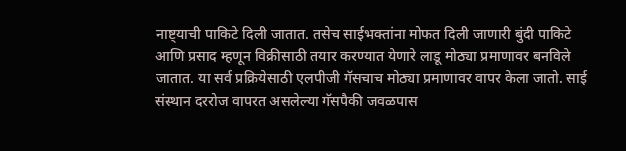नाष्ट्याची पाकिटे दिली जातात. तसेच साईभक्तांना मोफत दिली जाणारी बुंदी पाकिटे आणि प्रसाद म्हणून विक्रीसाठी तयार करण्यात येणारे लाडू मोठ्या प्रमाणावर बनविले जातात. या सर्व प्रक्रियेसाठी एलपीजी गॅसचाच मोठ्या प्रमाणावर वापर केला जातो. साई संस्थान दररोज वापरत असलेल्या गॅसपैकी जवळपास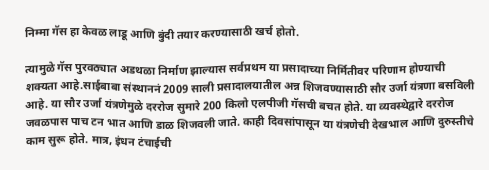निम्मा गॅस हा केवळ लाडू आणि बुंदी तयार करण्यासाठी खर्च होतो.

त्यामुळे गॅस पुरवठ्यात अडथळा निर्माण झाल्यास सर्वप्रथम या प्रसादाच्या निर्मितीवर परिणाम होण्याची शक्यता आहे.साईबाबा संस्थाननं 2009 साली प्रसादालयातील अन्न शिजवण्यासाठी सौर उर्जा यंत्रणा बसविली आहे. या सौर उर्जा यंत्रणेमुळे दररोज सुमारे 200 किलो एलपीजी गॅसची बचत होते. या व्यवस्थेद्वारे दररोज जवळपास पाच टन भात आणि डाळ शिजवली जाते. काही दिवसांपासून या यंत्रणेची देखभाल आणि दुरुस्तीचे काम सुरू होते. मात्र, इंधन टंचाईची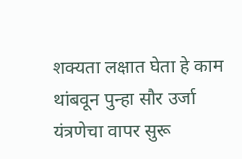शक्यता लक्षात घेता हे काम थांबवून पुन्हा सौर उर्जा यंत्रणेचा वापर सुरू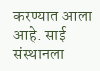करण्यात आला आहे. साई संस्थानला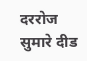दररोज सुमारे दीड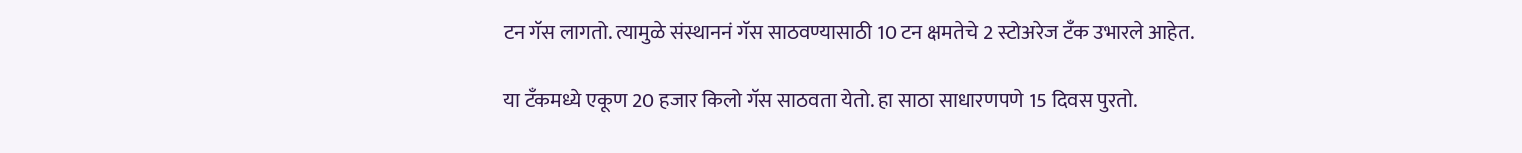टन गॅस लागतो. त्यामुळे संस्थाननं गॅस साठवण्यासाठी 10 टन क्षमतेचे 2 स्टोअरेज टँक उभारले आहेत.

या टँकमध्ये एकूण 20 हजार किलो गॅस साठवता येतो. हा साठा साधारणपणे 15 दिवस पुरतो.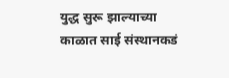युद्ध सुरू झाल्याच्या काळात साई संस्थानकडं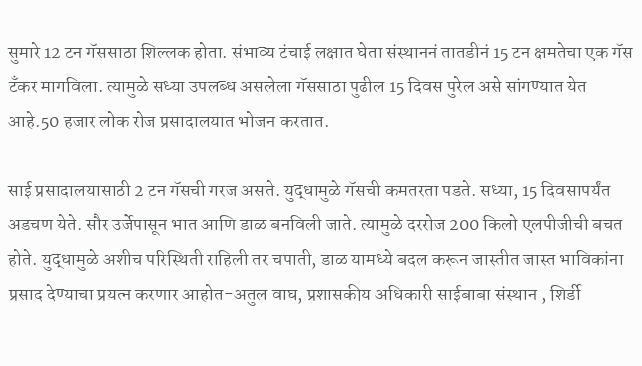सुमारे 12 टन गॅससाठा शिल्लक होता. संभाव्य टंचाई लक्षात घेता संस्थाननं तातडीनं 15 टन क्षमतेचा एक गॅस टँकर मागविला. त्यामुळे सध्या उपलब्ध असलेला गॅससाठा पुढील 15 दिवस पुरेल असे सांगण्यात येत आहे.50 हजार लोक रोज प्रसादालयात भोजन करतात.

साई प्रसादालयासाठी 2 टन गॅसची गरज असते. युद्धामुळे गॅसची कमतरता पडते. सध्या, 15 दिवसापर्यंत अडचण येते. सौर उर्जेपासून भात आणि डाळ बनविली जाते. त्यामुळे दररोज 200 किलो एलपीजीची बचत होते. युद्धामुळे अशीच परिस्थिती राहिली तर चपाती, डाळ यामध्ये बदल करून जास्तीत जास्त भाविकांना प्रसाद देण्याचा प्रयत्न करणार आहोत-अतुल वाघ, प्रशासकीय अधिकारी साईबाबा संस्थान , शिर्डी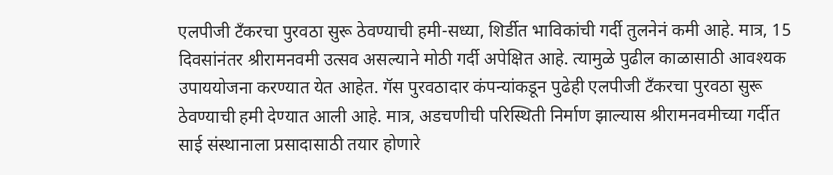एलपीजी टँकरचा पुरवठा सुरू ठेवण्याची हमी-सध्या, शिर्डीत भाविकांची गर्दी तुलनेनं कमी आहे. मात्र, 15 दिवसांनंतर श्रीरामनवमी उत्सव असल्याने मोठी गर्दी अपेक्षित आहे. त्यामुळे पुढील काळासाठी आवश्यक उपाययोजना करण्यात येत आहेत. गॅस पुरवठादार कंपन्यांकडून पुढेही एलपीजी टँकरचा पुरवठा सुरू ठेवण्याची हमी देण्यात आली आहे. मात्र, अडचणीची परिस्थिती निर्माण झाल्यास श्रीरामनवमीच्या गर्दीत साई संस्थानाला प्रसादासाठी तयार होणारे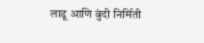लाडू आणि बुंदी निर्मिती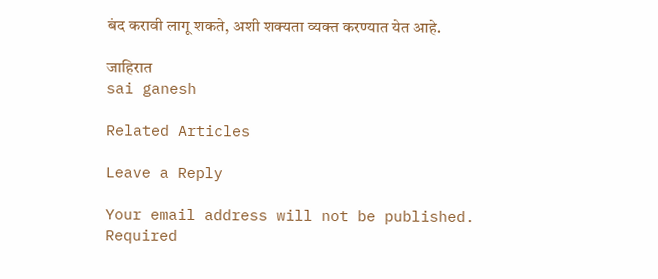बंद करावी लागू शकते, अशी शक्यता व्यक्त करण्यात येत आहे.

जाहिरात
sai ganesh

Related Articles

Leave a Reply

Your email address will not be published. Required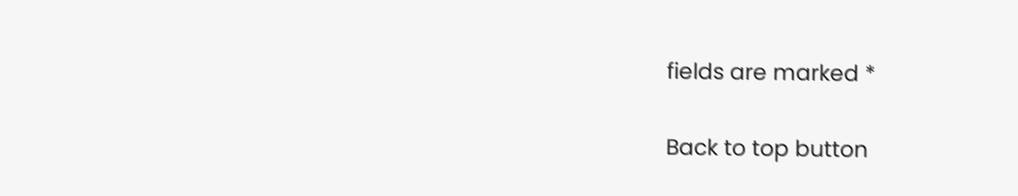fields are marked *

Back to top button